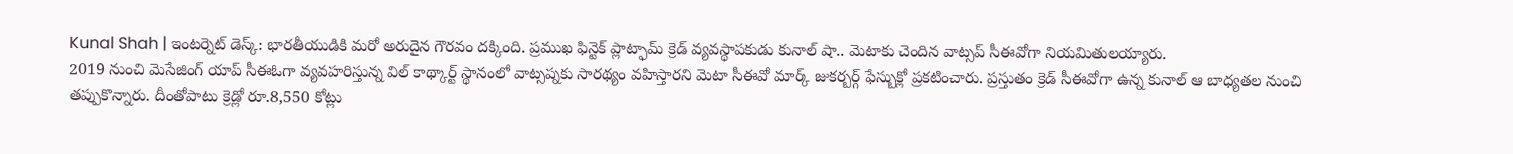Kunal Shah | ఇంటర్నెట్ డెస్క్: భారతీయుడికి మరో అరుదైన గౌరవం దక్కింది. ప్రముఖ ఫిన్టెక్ ప్లాట్ఫామ్ క్రెడ్ వ్యవస్థాపకుడు కునాల్ షా.. మెటాకు చెందిన వాట్సప్ సీఈవోగా నియమితులయ్యారు.
2019 నుంచి మెసేజింగ్ యాప్ సీఈఓగా వ్యవహరిస్తున్న విల్ కాథ్కార్ట్ స్థానంలో వాట్సప్నకు సారథ్యం వహిస్తారని మెటా సీఈవో మార్క్ జుకర్బర్గ్ ఫేస్బుక్లో ప్రకటించారు. ప్రస్తుతం క్రెడ్ సీఈవోగా ఉన్న కునాల్ ఆ బాధ్యతల నుంచి తప్పుకొన్నారు. దీంతోపాటు క్రెడ్లో రూ.8,550 కోట్లు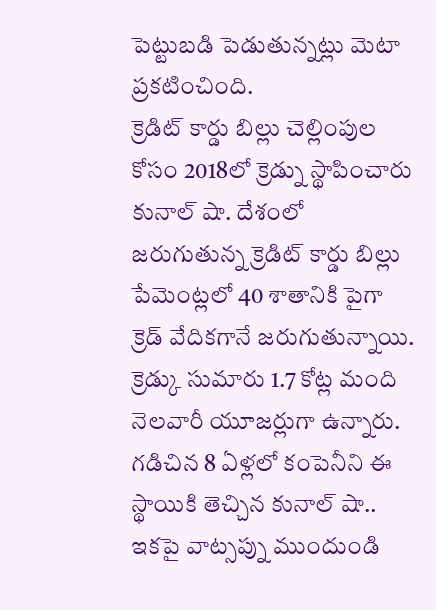పెట్టుబడి పెడుతున్నట్లు మెటా ప్రకటించింది.
క్రెడిట్ కార్డు బిల్లు చెల్లింపుల కోసం 2018లో క్రెడ్ను స్థాపించారు కునాల్ షా. దేశంలో జరుగుతున్న క్రెడిట్ కార్డు బిల్లు పేమెంట్లలో 40 శాతానికి పైగా క్రెడ్ వేదికగానే జరుగుతున్నాయి. క్రెడ్కు సుమారు 1.7 కోట్ల మంది నెలవారీ యూజర్లుగా ఉన్నారు. గడిచిన 8 ఏళ్లలో కంపెనీని ఈ స్థాయికి తెచ్చిన కునాల్ షా.. ఇకపై వాట్సప్ను ముందుండి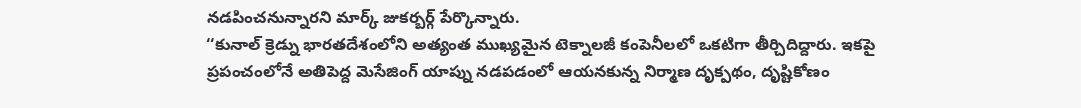నడపించనున్నారని మార్క్ జుకర్బర్గ్ పేర్కొన్నారు.
‘‘కునాల్ క్రెడ్ను భారతదేశంలోని అత్యంత ముఖ్యమైన టెక్నాలజీ కంపెనీలలో ఒకటిగా తీర్చిదిద్దారు. ఇకపై ప్రపంచంలోనే అతిపెద్ద మెసేజింగ్ యాప్ను నడపడంలో ఆయనకున్న నిర్మాణ దృక్పథం, దృష్టికోణం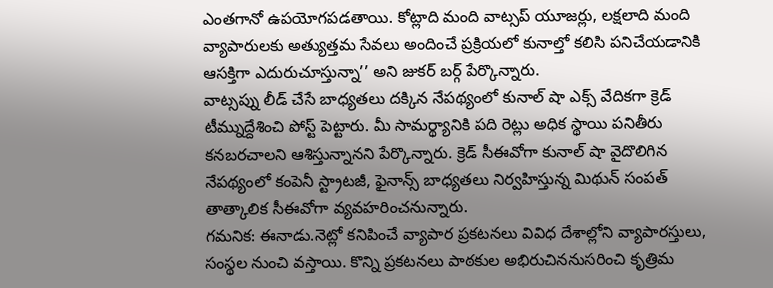ఎంతగానో ఉపయోగపడతాయి. కోట్లాది మంది వాట్సప్ యూజర్లు, లక్షలాది మంది వ్యాపారులకు అత్యుత్తమ సేవలు అందించే ప్రక్రియలో కునాల్తో కలిసి పనిచేయడానికి ఆసక్తిగా ఎదురుచూస్తున్నా’’ అని జుకర్ బర్గ్ పేర్కొన్నారు.
వాట్సప్ను లీడ్ చేసే బాధ్యతలు దక్కిన నేపథ్యంలో కునాల్ షా ఎక్స్ వేదికగా క్రెడ్ టీమ్నుద్దేశించి పోస్ట్ పెట్టారు. మీ సామర్థ్యానికి పది రెట్లు అధిక స్థాయి పనితీరు కనబరచాలని ఆశిస్తున్నానని పేర్కొన్నారు. క్రెడ్ సీఈవోగా కునాల్ షా వైదొలిగిన నేపథ్యంలో కంపెనీ స్ట్రాటజీ, ఫైనాన్స్ బాధ్యతలు నిర్వహిస్తున్న మిథున్ సంపత్ తాత్కాలిక సీఈవోగా వ్యవహరించనున్నారు.
గమనిక: ఈనాడు.నెట్లో కనిపించే వ్యాపార ప్రకటనలు వివిధ దేశాల్లోని వ్యాపారస్తులు, సంస్థల నుంచి వస్తాయి. కొన్ని ప్రకటనలు పాఠకుల అభిరుచిననుసరించి కృత్రిమ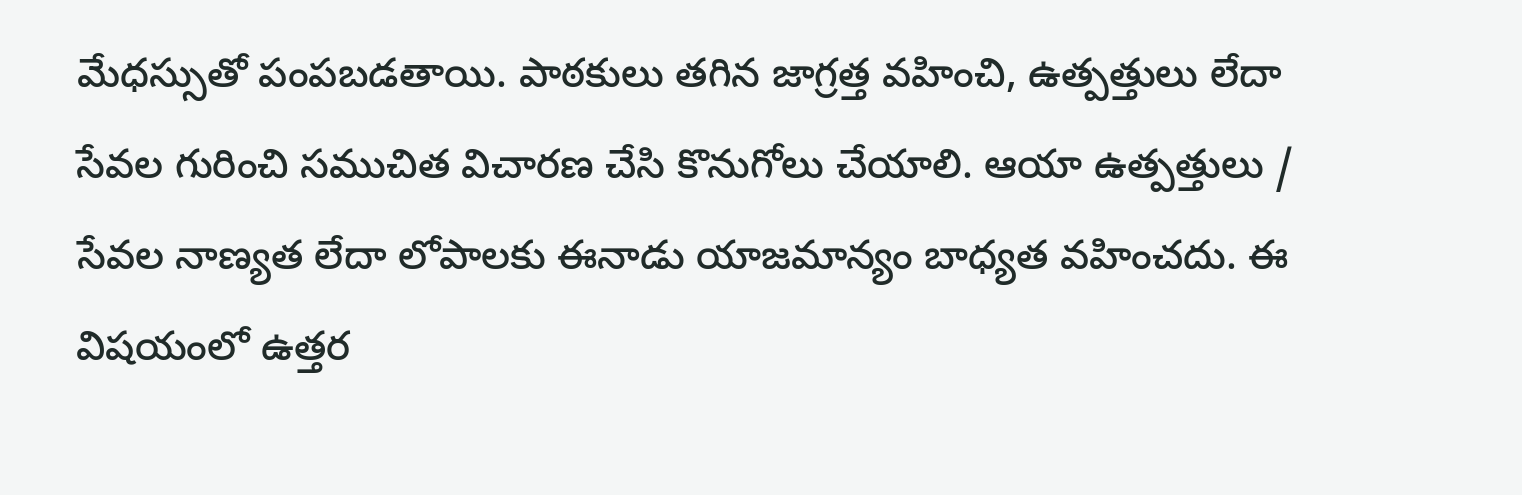మేధస్సుతో పంపబడతాయి. పాఠకులు తగిన జాగ్రత్త వహించి, ఉత్పత్తులు లేదా సేవల గురించి సముచిత విచారణ చేసి కొనుగోలు చేయాలి. ఆయా ఉత్పత్తులు / సేవల నాణ్యత లేదా లోపాలకు ఈనాడు యాజమాన్యం బాధ్యత వహించదు. ఈ విషయంలో ఉత్తర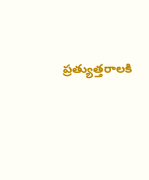ప్రత్యుత్తరాలకి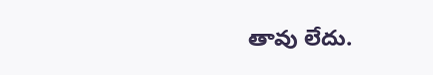తావు లేదు.